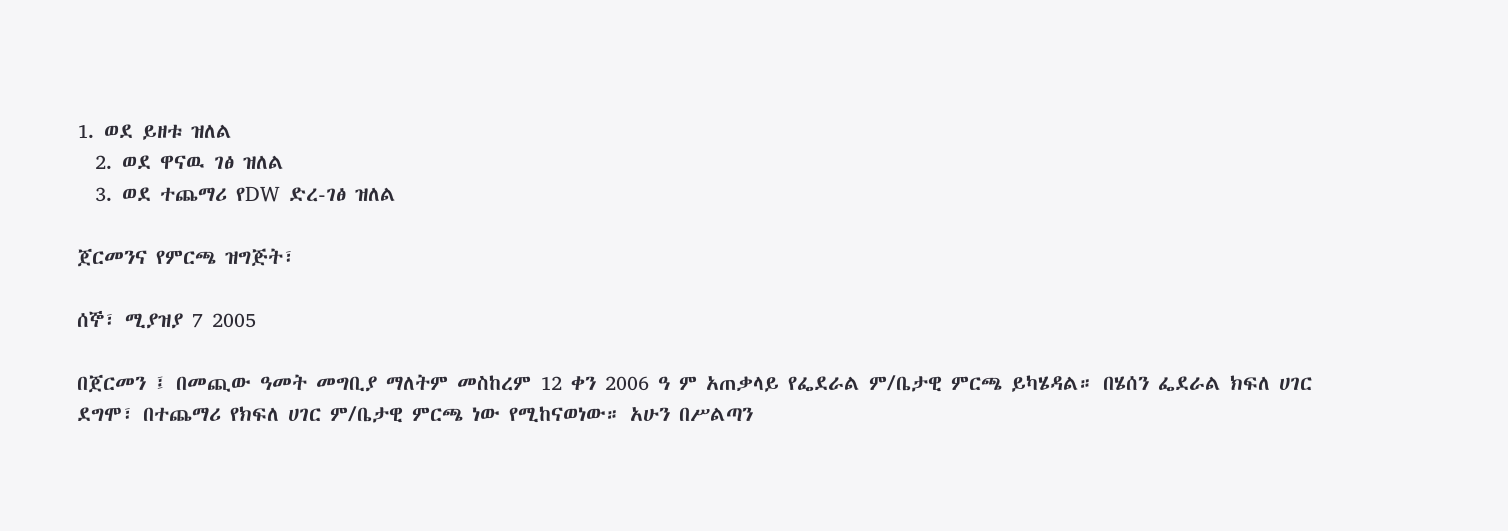1. ወደ ይዘቱ ዝለል
  2. ወደ ዋናዉ ገፅ ዝለል
  3. ወደ ተጨማሪ የDW ድረ-ገፅ ዝለል

ጀርመንና የምርጫ ዝግጅት፣

ሰኞ፣ ሚያዝያ 7 2005

በጀርመን ፤ በመጪው ዓመት መግቢያ ማለትም መስከረም 12 ቀን 2006 ዓ ም አጠቃላይ የፌደራል ም/ቤታዊ ምርጫ ይካሄዳል። በሄሰን ፌደራል ክፍለ ሀገር ደግሞ፣ በተጨማሪ የክፍለ ሀገር ም/ቤታዊ ምርጫ ነው የሚከናወነው። አሁን በሥልጣን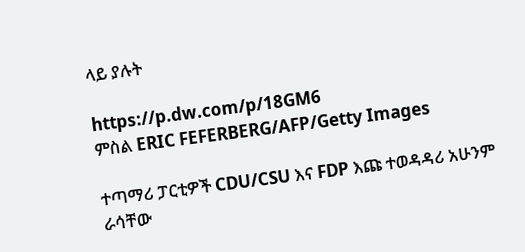ላይ ያሉት

https://p.dw.com/p/18GM6
ምስል ERIC FEFERBERG/AFP/Getty Images

ተጣማሪ ፓርቲዎች CDU/CSU እና FDP እጩ ተወዳዳሪ አሁንም ራሳቸው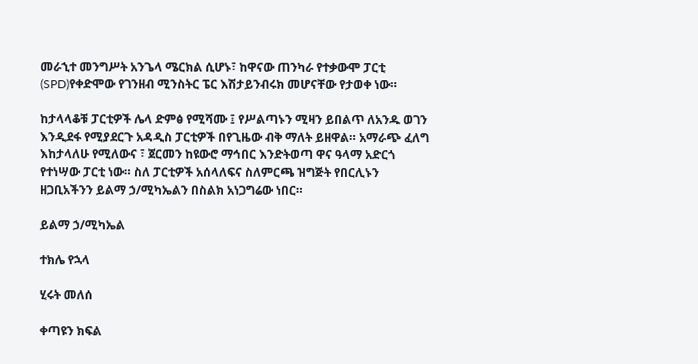መራኂተ መንግሥት አንጌላ ሜርክል ሲሆኑ፣ ከዋናው ጠንካራ የተቃውሞ ፓርቲ (SPD)የቀድሞው የገንዘብ ሚንስትር ፔር እሽታይንብሩክ መሆናቸው የታወቀ ነው።

ከታላላቆቹ ፓርቲዎች ሌላ ድምፅ የሚሻሙ ፤ የሥልጣኑን ሚዛን ይበልጥ ለአንዱ ወገን እንዲደፋ የሚያደርጉ አዳዲስ ፓርቲዎች በየጊዜው ብቅ ማለት ይዘዋል። አማራጭ ፈለግ እከታላለሁ የሚለውና ፣ ጀርመን ከዩውሮ ማኅበር እንድትወጣ ዋና ዓላማ አድርጎ የተነሣው ፓርቲ ነው። ስለ ፓርቲዎች አሰላለፍና ስለምርጫ ዝግጅት የበርሊኑን ዘጋቢአችንን ይልማ ኃ/ሚካኤልን በስልክ አነጋግሬው ነበር።

ይልማ ኃ/ሚካኤል

ተክሌ የኋላ

ሂሩት መለሰ

ቀጣዩን ክፍል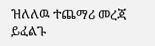ዝለለዉ ተጨማሪ መረጃ ይፈልጉ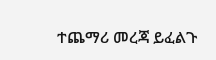ተጨማሪ መረጃ ይፈልጉ